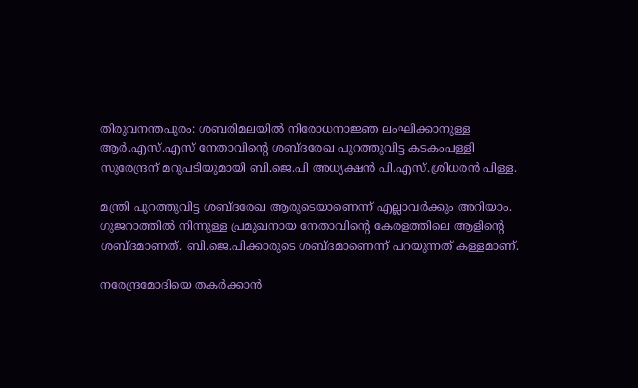തിരുവനന്തപുരം: ശബരിമലയില്‍ നിരോധനാജ്ഞ ലംഘിക്കാനുള്ള ആര്‍.എസ്.എസ് നേതാവിന്റെ ശബ്ദരേഖ പുറത്തുവിട്ട കടകംപള്ളി സുരേന്ദ്രന് മറുപടിയുമായി ബി.ജെ.പി അധ്യക്ഷന്‍ പി.എസ്.ശ്രിധരന്‍ പിള്ള.

മന്ത്രി പുറത്തുവിട്ട ശബ്ദരേഖ ആരുടെയാണെന്ന് എല്ലാവര്‍ക്കും അറിയാം. ഗുജറാത്തില്‍ നിന്നുള്ള പ്രമുഖനായ നേതാവിന്റെ കേരളത്തിലെ ആളിന്റെ ശബ്ദമാണത്. ബി.ജെ.പിക്കാരുടെ ശബ്ദമാണെന്ന് പറയുന്നത് കള്ളമാണ്.

നരേന്ദ്രമോദിയെ തകര്‍ക്കാന്‍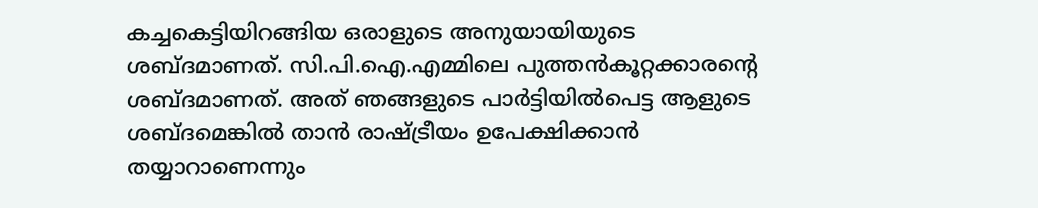കച്ചകെട്ടിയിറങ്ങിയ ഒരാളുടെ അനുയായിയുടെ ശബ്ദമാണത്. സി.പി.ഐ.എമ്മിലെ പുത്തന്‍കൂറ്റക്കാരന്റെ ശബ്ദമാണത്. അത് ഞങ്ങളുടെ പാര്‍ട്ടിയില്‍പെട്ട ആളുടെ ശബ്ദമെങ്കില്‍ താന്‍ രാഷ്ട്രീയം ഉപേക്ഷിക്കാന്‍ തയ്യാറാണെന്നും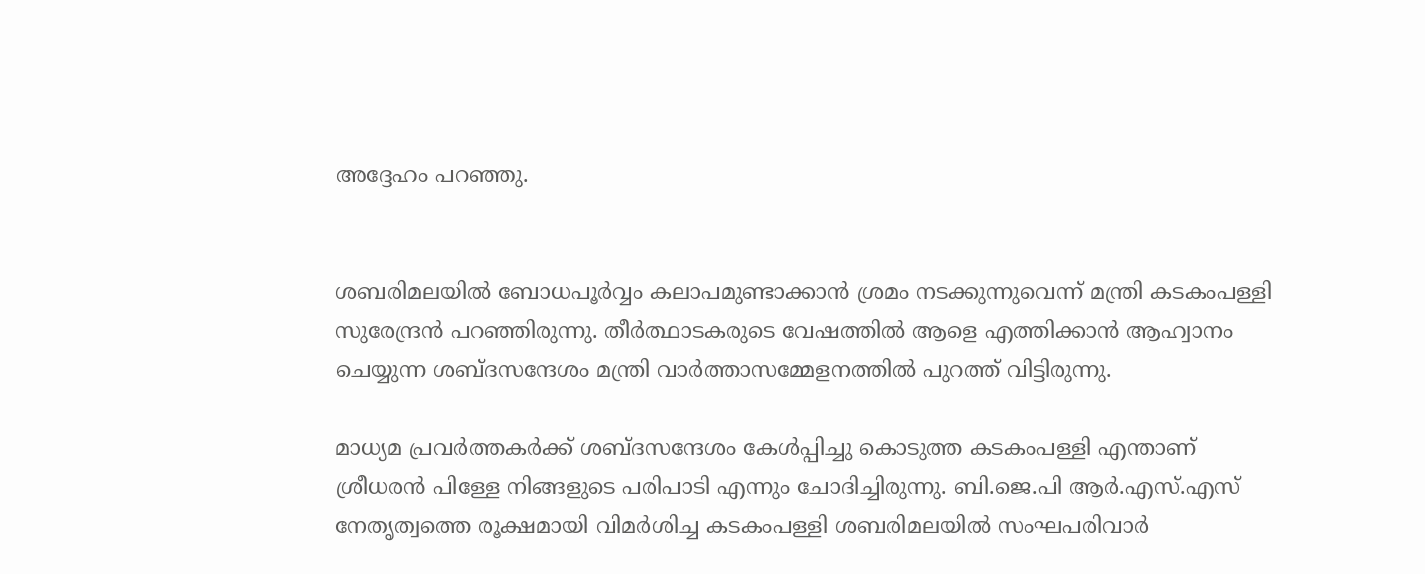അദ്ദേഹം പറഞ്ഞു.


ശബരിമലയില്‍ ബോധപൂര്‍വ്വം കലാപമുണ്ടാക്കാന്‍ ശ്രമം നടക്കുന്നുവെന്ന് മന്ത്രി കടകംപള്ളി സുരേന്ദ്രന്‍ പറഞ്ഞിരുന്നു. തീര്‍ത്ഥാടകരുടെ വേഷത്തില്‍ ആളെ എത്തിക്കാന്‍ ആഹ്വാനം ചെയ്യുന്ന ശബ്ദസന്ദേശം മന്ത്രി വാര്‍ത്താസമ്മേളനത്തില്‍ പുറത്ത് വിട്ടിരുന്നു.

മാധ്യമ പ്രവര്‍ത്തകര്‍ക്ക് ശബ്ദസന്ദേശം കേള്‍പ്പിച്ചു കൊടുത്ത കടകംപള്ളി എന്താണ് ശ്രീധരന്‍ പിള്ളേ നിങ്ങളുടെ പരിപാടി എന്നും ചോദിച്ചിരുന്നു. ബി.ജെ.പി ആര്‍.എസ്.എസ് നേതൃത്വത്തെ രൂക്ഷമായി വിമര്‍ശിച്ച കടകംപള്ളി ശബരിമലയില്‍ സംഘപരിവാര്‍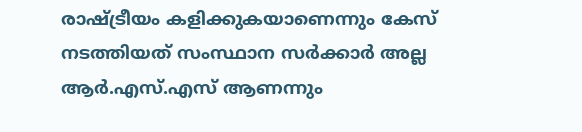രാഷ്ട്രീയം കളിക്കുകയാണെന്നും കേസ് നടത്തിയത് സംസ്ഥാന സര്‍ക്കാര്‍ അല്ല ആര്‍.എസ്.എസ് ആണന്നും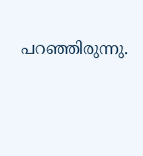പറഞ്ഞിരുന്നു.